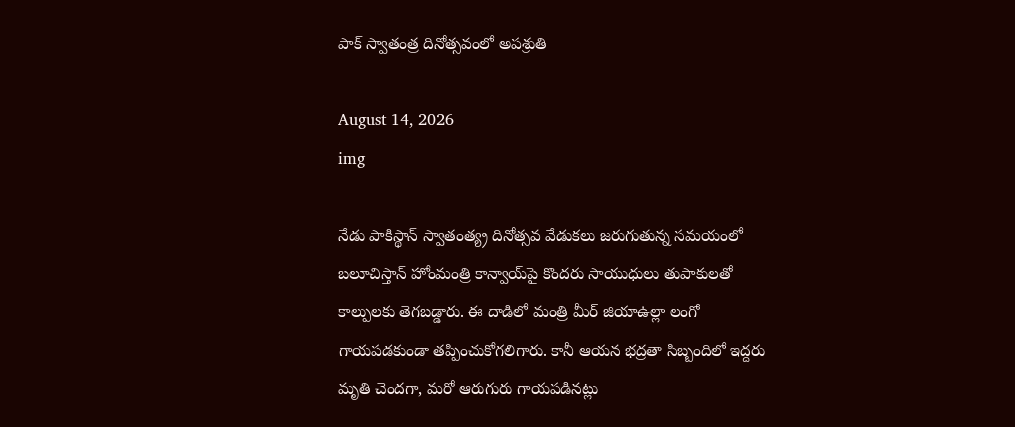పాక్ స్వాతంత్ర దినోత్సవంలో అపశ్రుతి

August 14, 2026
img

నేడు పాకిస్థాన్‌ స్వాతంత్య్ర దినోత్సవ వేడుకలు జరుగుతున్న సమయంలో బలూచిస్తాన్ హోంమంత్రి కాన్వాయ్‌పై కొందరు సాయుధులు తుపాకులతో కాల్పులకు తెగబడ్డారు. ఈ దాడిలో మంత్రి మీర్ జియాఉల్లా లంగో గాయపడకుండా తప్పించుకోగలిగారు. కానీ ఆయన భద్రతా సిబ్బందిలో ఇద్దరు మృతి చెందగా, మరో ఆరుగురు గాయపడినట్లు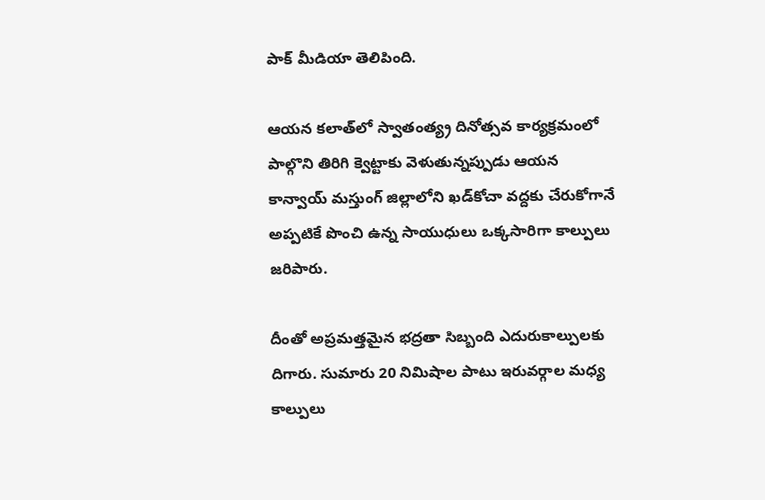పాక్‌ మీడియా తెలిపింది.

ఆయన కలాత్‌లో స్వాతంత్య్ర దినోత్సవ కార్యక్రమంలో పాల్గొని తిరిగి క్వెట్టాకు వెళుతున్నప్పుడు ఆయన కాన్వాయ్‌ మస్తుంగ్‌ జిల్లాలోని ఖడ్‌కోచా వద్దకు చేరుకోగానే అప్పటికే పొంచి ఉన్న సాయుధులు ఒక్కసారిగా కాల్పులు జరిపారు.

దీంతో అప్రమత్తమైన భద్రతా సిబ్బంది ఎదురుకాల్పులకు దిగారు. సుమారు 20 నిమిషాల పాటు ఇరువర్గాల మధ్య కాల్పులు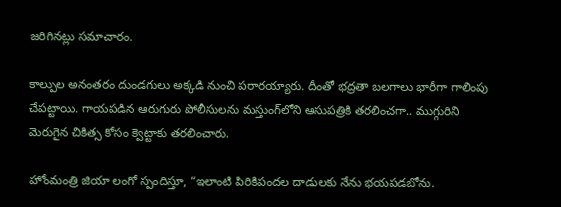జరిగినట్లు సమాచారం.

కాల్పుల అనంతరం దుండగులు అక్కడి నుంచి పరారయ్యారు. దీంతో భద్రతా బలగాలు భారీగా గాలింపు చేపట్టాయి. గాయపడిన ఆరుగురు పోలీసులను మస్తుంగ్‌లోని ఆసుపత్రికి తరలించగా.. ముగ్గురిని మెరుగైన చికిత్స కోసం క్వెట్టాకు తరలించారు.

హోంమంత్రి జియా లంగో స్పందిస్తూ, “ఇలాంటి పిరికిపందల దాడులకు నేను భయపడబోను.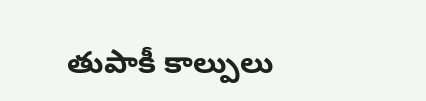తుపాకీ కాల్పులు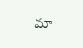మా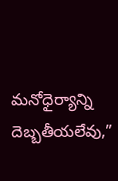మనోధైర్యాన్ని దెబ్బతీయలేవు,”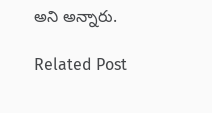అని అన్నారు.

Related Post